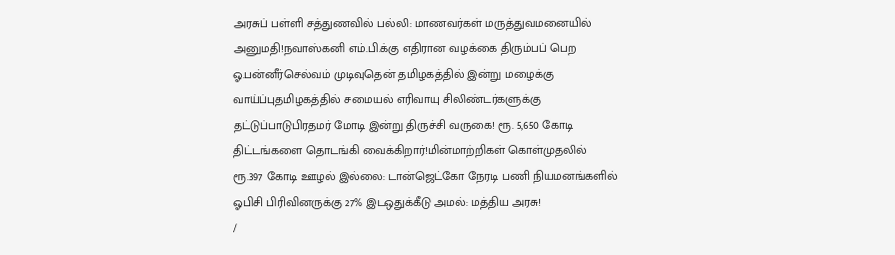அரசுப் பள்ளி சத்துணவில் பல்லி: மாணவர்கள் மருத்துவமனையில் அனுமதி!நவாஸ்கனி எம்.பி.க்கு எதிரான வழக்கை திரும்பப் பெற ஓ.பன்னீர்செல்வம் முடிவுதென் தமிழகத்தில் இன்று மழைக்கு வாய்ப்புதமிழகத்தில் சமையல் எரிவாயு சிலிண்டர்களுக்கு தட்டுப்பாடுபிரதமர் மோடி இன்று திருச்சி வருகை! ரூ. 5,650 கோடி திட்டங்களை தொடங்கி வைக்கிறார்!மின்மாற்றிகள் கொள்முதலில் ரூ.397 கோடி ஊழல் இல்லை: டான்ஜெட்கோ நேரடி பணி நியமனங்களில் ஓபிசி பிரிவினருக்கு 27% இடஒதுக்கீடு அமல்: மத்திய அரசு!
/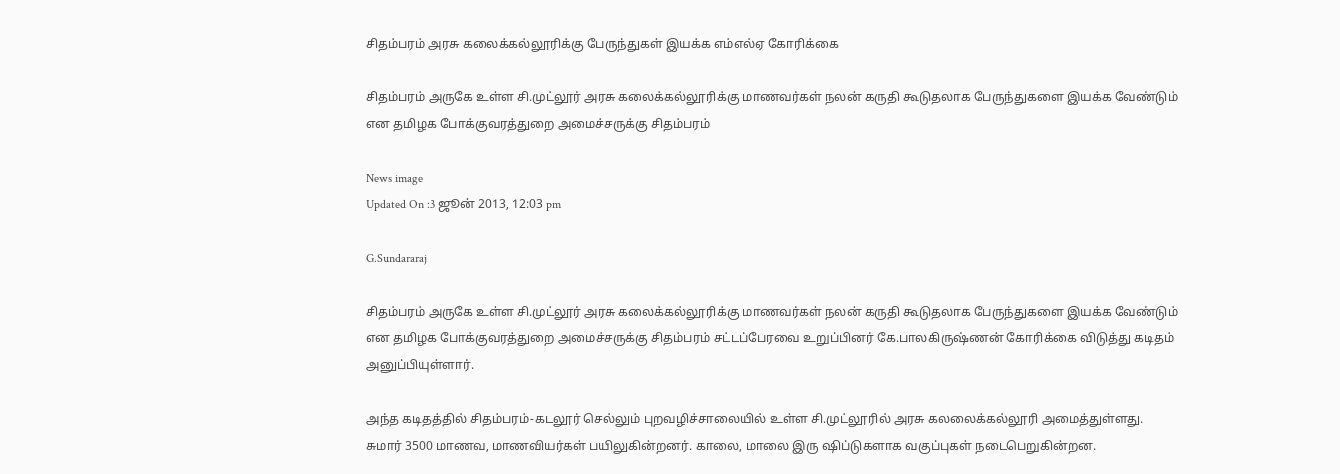சிதம்பரம் அரசு கலைக்கல்லூரிக்கு பேருந்துகள் இயக்க எம்எல்ஏ கோரிக்கை

சிதம்பரம் அருகே உள்ள சி.முட்லூர் அரசு கலைக்கல்லூரிக்கு மாணவர்கள் நலன் கருதி கூடுதலாக பேருந்துகளை இயக்க வேண்டும் என தமிழக போக்குவரத்துறை அமைச்சருக்கு சிதம்பரம்

News image
Updated On :3 ஜூன் 2013, 12:03 pm

G.Sundararaj

சிதம்பரம் அருகே உள்ள சி.முட்லூர் அரசு கலைக்கல்லூரிக்கு மாணவர்கள் நலன் கருதி கூடுதலாக பேருந்துகளை இயக்க வேண்டும் என தமிழக போக்குவரத்துறை அமைச்சருக்கு சிதம்பரம் சட்டப்பேரவை உறுப்பினர் கே.பாலகிருஷ்ணன் கோரிக்கை விடுத்து கடிதம் அனுப்பியுள்ளார்.

அந்த கடிதத்தில் சிதம்பரம்-கடலூர் செல்லும் புறவழிச்சாலையில் உள்ள சி.முட்லூரில் அரசு கலலைக்கல்லூரி அமைத்துள்ளது. சுமார் 3500 மாணவ, மாணவியர்கள் பயிலுகின்றனர். காலை, மாலை இரு ஷிப்டுகளாக வகுப்புகள் நடைபெறுகின்றன.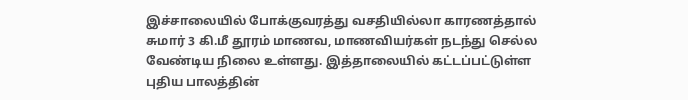இச்சாலையில் போக்குவரத்து வசதியில்லா காரணத்தால் சுமார் 3 கி.மீ தூரம் மாணவ, மாணவியர்கள் நடந்து செல்ல வேண்டிய நிலை உள்ளது. இத்தாலையில் கட்டப்பட்டுள்ள புதிய பாலத்தின்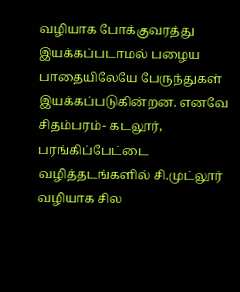வழியாக போக்குவரத்து இயக்கப்படாமல் பழைய பாதையிலேயே பேருந்துகள் இயக்கப்படுகின்றன. எனவே சிதம்பரம்- கடலூர், பரங்கிப்பேட்டை வழித்தடங்களில் சி.முட்லூர் வழியாக சில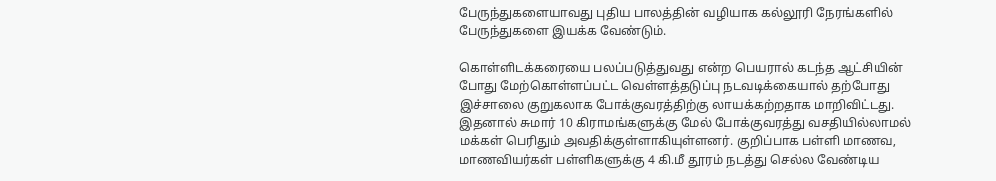பேருந்துகளையாவது புதிய பாலத்தின் வழியாக கல்லூரி நேரங்களில் பேருந்துகளை இயக்க வேண்டும்.

கொள்ளிடக்கரையை பலப்படுத்துவது என்ற பெயரால் கடந்த ஆட்சியின் போது மேற்கொள்ளப்பட்ட வெள்ளத்தடுப்பு நடவடிக்கையால் தற்போது இச்சாலை குறுகலாக போக்குவரத்திற்கு லாயக்கற்றதாக மாறிவிட்டது. இதனால் சுமார் 10 கிராமங்களுக்கு மேல் போக்குவரத்து வசதியில்லாமல் மக்கள் பெரிதும் அவதிக்குள்ளாகியுள்ளனர். குறிப்பாக பள்ளி மாணவ, மாணவியர்கள் பள்ளிகளுக்கு 4 கி.மீ தூரம் நடத்து செல்ல வேண்டிய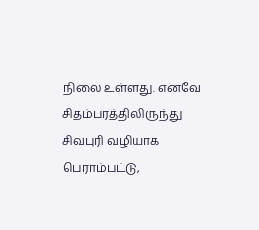நிலை உள்ளது. எனவே சிதம்பரத்திலிருந்து சிவபுரி வழியாக  பெராம்பட்டு,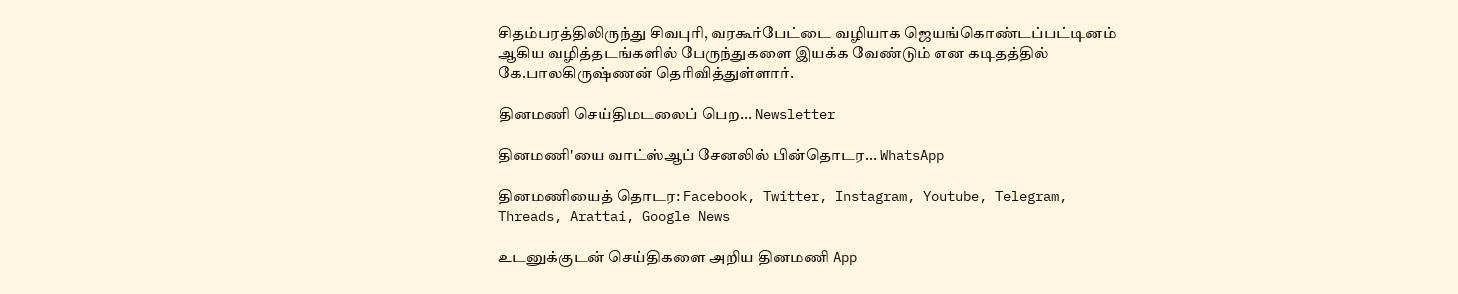சிதம்பரத்திலிருந்து சிவபுரி, வரகூர்பேட்டை வழியாக ஜெயங்கொண்டப்பட்டினம் ஆகிய வழித்தடங்களில் பேருந்துகளை இயக்க வேண்டும் என கடிதத்தில் கே.பாலகிருஷ்ணன் தெரிவித்துள்ளார்.

தினமணி செய்திமடலைப் பெற... Newsletter

தினமணி'யை வாட்ஸ்ஆப் சேனலில் பின்தொடர... WhatsApp

தினமணியைத் தொடர: Facebook, Twitter, Instagram, Youtube, Telegram, Threads, Arattai, Google News

உடனுக்குடன் செய்திகளை அறிய தினமணி App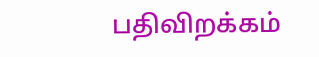பதிவிறக்கம்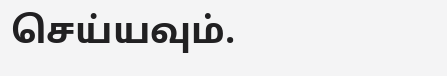செய்யவும்.